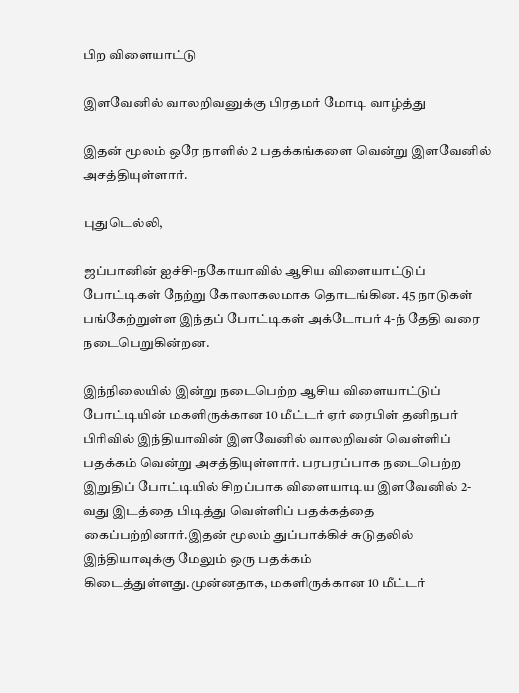பிற விளையாட்டு

இளவேனில் வாலறிவனுக்கு பிரதமர் மோடி வாழ்த்து

இதன் மூலம் ஒரே நாளில் 2 பதக்கங்களை வென்று இளவேனில் அசத்தியுள்ளார்.

புதுடெல்லி,

ஜப்பானின் ஐச்சி-நகோயாவில் ஆசிய விளையாட்டுப் போட்டிகள் நேற்று கோலாகலமாக தொடங்கின. 45 நாடுகள் பங்கேற்றுள்ள இந்தப் போட்டிகள் அக்டோபர் 4-ந் தேதி வரை நடைபெறுகின்றன.

இந்நிலையில் இன்று நடைபெற்ற ஆசிய விளையாட்டுப் போட்டியின் மகளிருக்கான 10 மீட்டர் ஏர் ரைபிள் தனிநபர் பிரிவில் இந்தியாவின் இளவேனில் வாலறிவன் வெள்ளிப் பதக்கம் வென்று அசத்தியுள்ளார். பரபரப்பாக நடைபெற்ற இறுதிப் போட்டியில் சிறப்பாக விளையாடிய இளவேனில் 2-வது இடத்தை பிடித்து வெள்ளிப் பதக்கத்தை கைப்பற்றினார்.இதன் மூலம் துப்பாக்கிச் சுடுதலில் இந்தியாவுக்கு மேலும் ஒரு பதக்கம் கிடைத்துள்ளது.முன்னதாக, மகளிருக்கான 10 மீட்டர்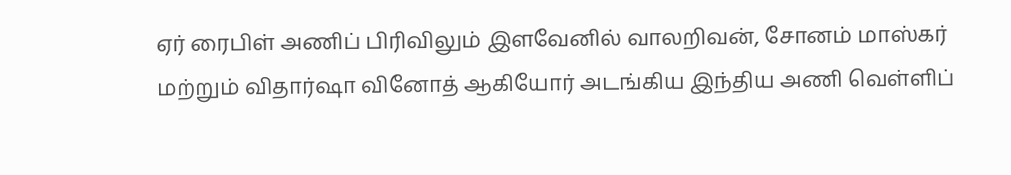ஏர் ரைபிள் அணிப் பிரிவிலும் இளவேனில் வாலறிவன், சோனம் மாஸ்கர் மற்றும் விதார்ஷா வினோத் ஆகியோர் அடங்கிய இந்திய அணி வெள்ளிப்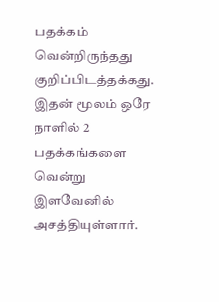பதக்கம் வென்றிருந்தது குறிப்பிடத்தக்கது. இதன் மூலம் ஒரே நாளில் 2 பதக்கங்களை வென்று இளவேனில் அசத்தியுள்ளார்.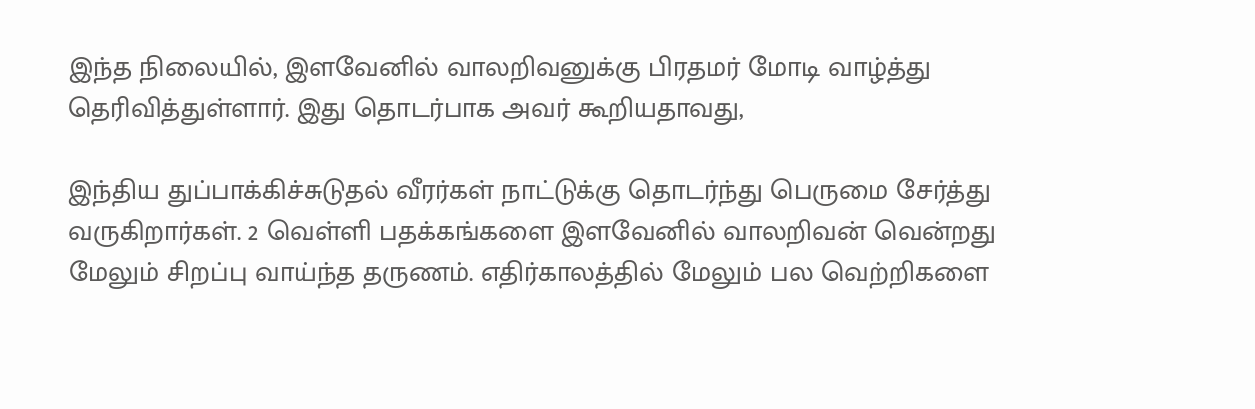இந்த நிலையில், இளவேனில் வாலறிவனுக்கு பிரதமர் மோடி வாழ்த்து தெரிவித்துள்ளார். இது தொடர்பாக அவர் கூறியதாவது,

இந்திய துப்பாக்கிச்சுடுதல் வீரர்கள் நாட்டுக்கு தொடர்ந்து பெருமை சேர்த்து வருகிறார்கள். 2 வெள்ளி பதக்கங்களை இளவேனில் வாலறிவன் வென்றது மேலும் சிறப்பு வாய்ந்த தருணம். எதிர்காலத்தில் மேலும் பல வெற்றிகளை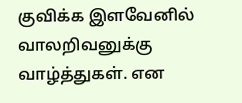குவிக்க இளவேனில் வாலறிவனுக்கு வாழ்த்துகள். என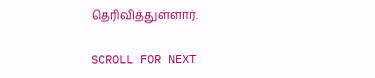தெரிவித்துள்ளார்.

SCROLL FOR NEXT